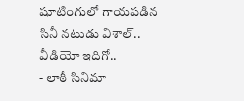షూటింగులో గాయపడిన సినీ నటుడు విశాల్.. వీడియో ఇదిగో..
- లాఠీ సినిమా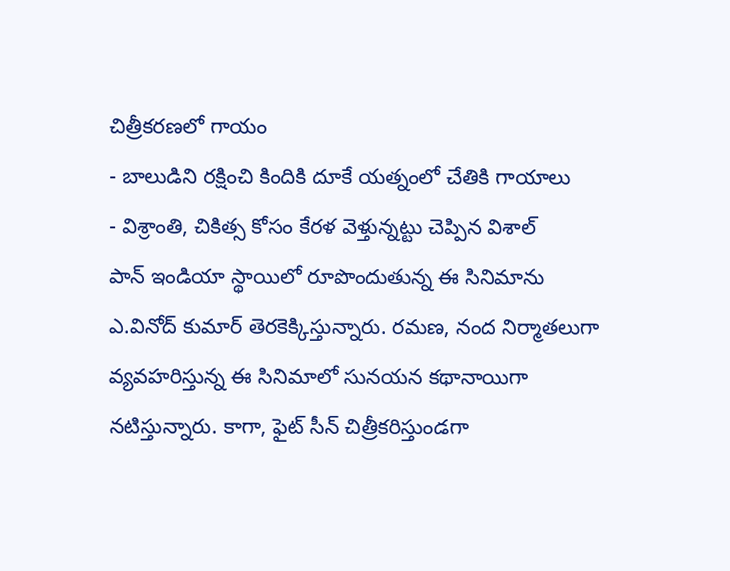చిత్రీకరణలో గాయం
- బాలుడిని రక్షించి కిందికి దూకే యత్నంలో చేతికి గాయాలు
- విశ్రాంతి, చికిత్స కోసం కేరళ వెళ్తున్నట్టు చెప్పిన విశాల్
పాన్ ఇండియా స్థాయిలో రూపొందుతున్న ఈ సినిమాను ఎ.వినోద్ కుమార్ తెరకెక్కిస్తున్నారు. రమణ, నంద నిర్మాతలుగా వ్యవహరిస్తున్న ఈ సినిమాలో సునయన కథానాయిగా నటిస్తున్నారు. కాగా, ఫైట్ సీన్ చిత్రీకరిస్తుండగా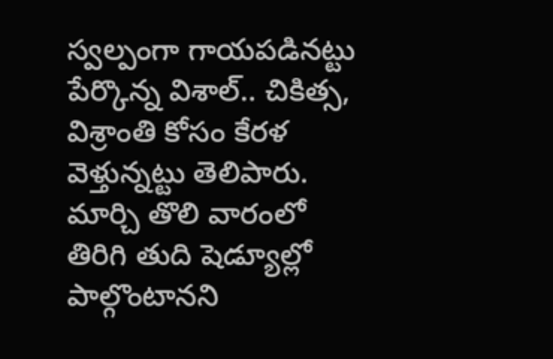స్వల్పంగా గాయపడినట్టు పేర్కొన్న విశాల్.. చికిత్స, విశ్రాంతి కోసం కేరళ వెళ్తున్నట్టు తెలిపారు. మార్చి తొలి వారంలో తిరిగి తుది షెడ్యూల్లో పాల్గొంటానని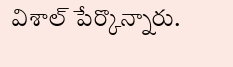విశాల్ పేర్కొన్నారు.